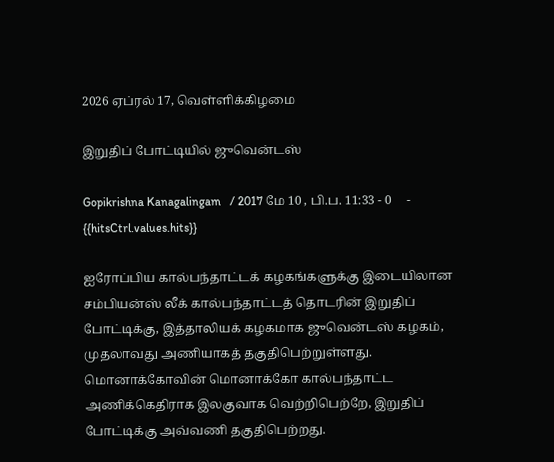2026 ஏப்ரல் 17, வெள்ளிக்கிழமை

இறுதிப் போட்டியில் ஜுவென்டஸ்

Gopikrishna Kanagalingam   / 2017 மே 10 , பி.ப. 11:33 - 0     - {{hitsCtrl.values.hits}}

ஐரோப்பிய கால்பந்தாட்டக் கழகங்களுக்கு இடையிலான சம்பியன்ஸ் லீக் கால்பந்தாட்டத் தொடரின் இறுதிப் போட்டிக்கு, இத்தாலியக் கழகமாக ஜுவென்டஸ் கழகம், முதலாவது அணியாகத் தகுதிபெற்றுள்ளது. மொனாக்கோவின் மொனாக்கோ கால்பந்தாட்ட அணிக்கெதிராக இலகுவாக வெற்றிபெற்றே, இறுதிப் போட்டிக்கு அவ்வணி தகுதிபெற்றது.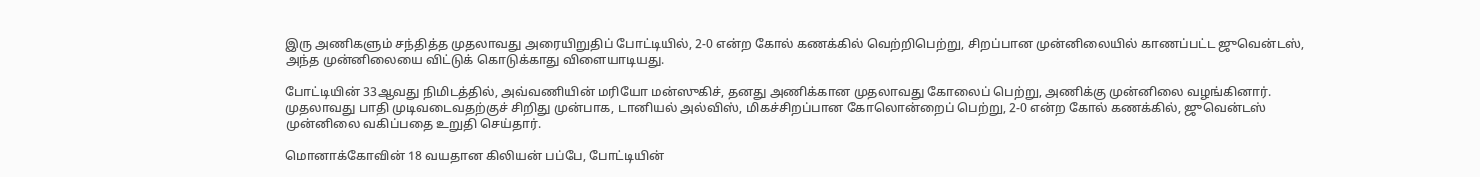இரு அணிகளும் சந்தித்த முதலாவது அரையிறுதிப் போட்டியில், 2-0 என்ற கோல் கணக்கில் வெற்றிபெற்று, சிறப்பான முன்னிலையில் காணப்பட்ட ஜுவென்டஸ், அந்த முன்னிலையை விட்டுக் கொடுக்காது விளையாடியது.

போட்டியின் 33ஆவது நிமிடத்தில், அவ்வணியின் மரியோ மன்ஸுகிச், தனது அணிக்கான முதலாவது கோலைப் பெற்று, அணிக்கு முன்னிலை வழங்கினார். முதலாவது பாதி முடிவடைவதற்குச் சிறிது முன்பாக, டானியல் அல்விஸ், மிகச்சிறப்பான கோலொன்றைப் பெற்று, 2-0 என்ற கோல் கணக்கில், ஜுவென்டஸ் முன்னிலை வகிப்பதை உறுதி செய்தார்.

மொனாக்கோவின் 18 வயதான கிலியன் பப்பே, போட்டியின்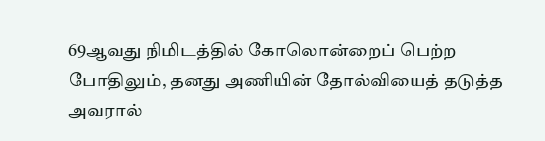69ஆவது நிமிடத்தில் கோலொன்றைப் பெற்ற போதிலும், தனது அணியின் தோல்வியைத் தடுத்த அவரால்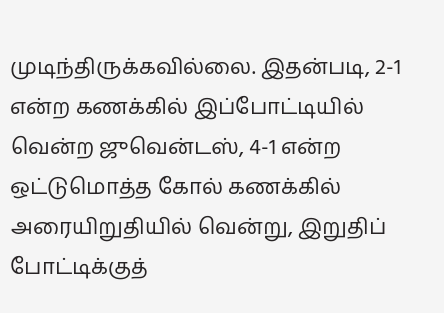முடிந்திருக்கவில்லை. இதன்படி, 2-1 என்ற கணக்கில் இப்போட்டியில் வென்ற ஜுவென்டஸ், 4-1 என்ற ஒட்டுமொத்த கோல் கணக்கில் அரையிறுதியில் வென்று, இறுதிப் போட்டிக்குத்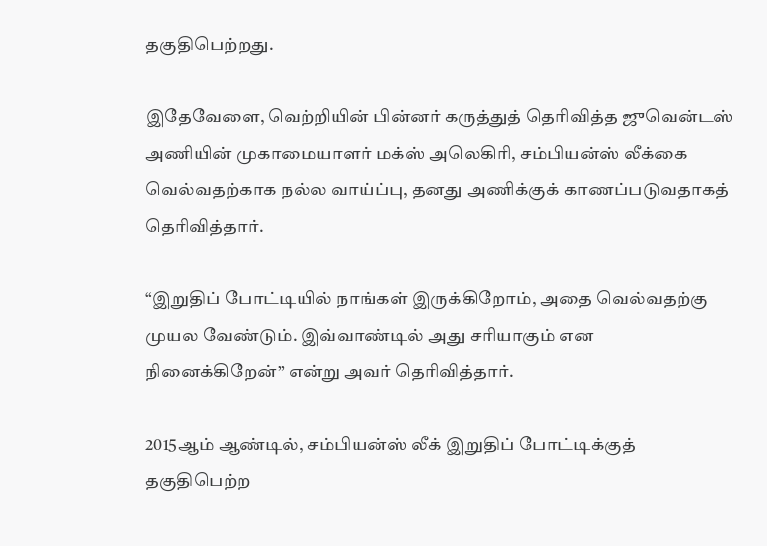தகுதிபெற்றது.

இதேவேளை, வெற்றியின் பின்னர் கருத்துத் தெரிவித்த ஜுவென்டஸ் அணியின் முகாமையாளர் மக்ஸ் அலெகிரி, சம்பியன்ஸ் லீக்கை வெல்வதற்காக நல்ல வாய்ப்பு, தனது அணிக்குக் காணப்படுவதாகத் தெரிவித்தார்.

“இறுதிப் போட்டியில் நாங்கள் இருக்கிறோம், அதை வெல்வதற்கு முயல வேண்டும். இவ்வாண்டில் அது சரியாகும் என நினைக்கிறேன்” என்று அவர் தெரிவித்தார்.

2015ஆம் ஆண்டில், சம்பியன்ஸ் லீக் இறுதிப் போட்டிக்குத் தகுதிபெற்ற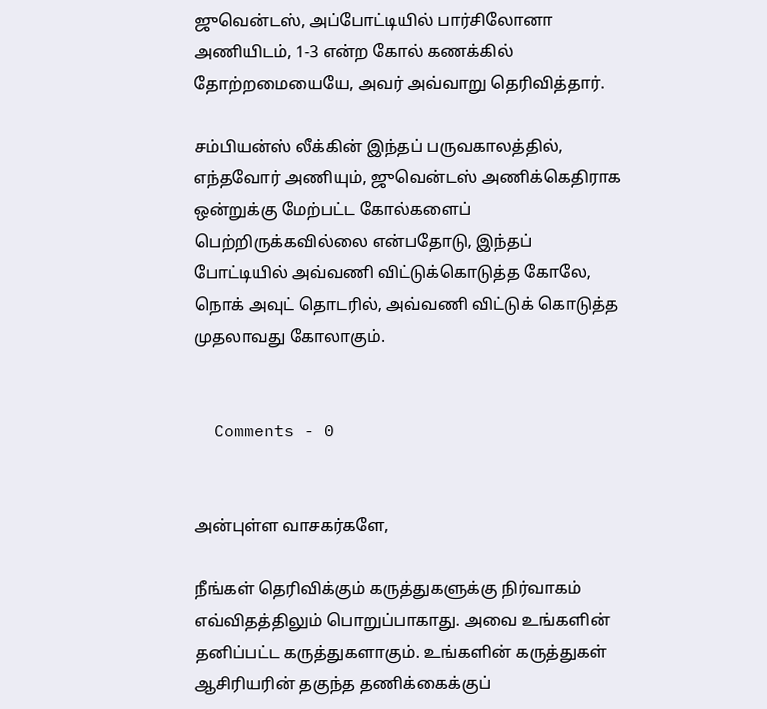ஜுவென்டஸ், அப்போட்டியில் பார்சிலோனா அணியிடம், 1-3 என்ற கோல் கணக்கில் தோற்றமையையே, அவர் அவ்வாறு தெரிவித்தார்.

சம்பியன்ஸ் லீக்கின் இந்தப் பருவகாலத்தில், எந்தவோர் அணியும், ஜுவென்டஸ் அணிக்கெதிராக ஒன்றுக்கு மேற்பட்ட கோல்களைப் பெற்றிருக்கவில்லை என்பதோடு, இந்தப் போட்டியில் அவ்வணி விட்டுக்கொடுத்த கோலே, நொக் அவுட் தொடரில், அவ்வணி விட்டுக் கொடுத்த முதலாவது கோலாகும்.


  Comments - 0


அன்புள்ள வாசகர்களே,

நீங்கள் தெரிவிக்கும் கருத்துகளுக்கு நிர்வாகம் எவ்விதத்திலும் பொறுப்பாகாது. அவை உங்களின் தனிப்பட்ட கருத்துகளாகும். உங்களின் கருத்துகள் ஆசிரியரின் தகுந்த தணிக்கைக்குப்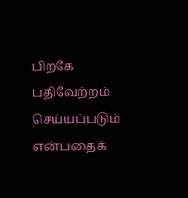பிறகே பதிவேற்றம் செய்யப்படும் என்பதைக்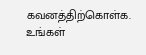கவனத்திற்கொள்க. உங்கள்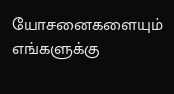யோசனைகளையும் எங்களுக்கு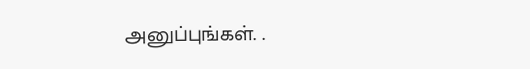அனுப்புங்கள். .